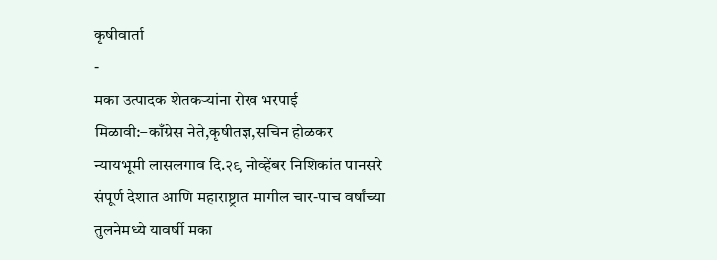कृषीवार्ता
-
मका उत्पादक शेतकऱ्यांना रोख भरपाई मिळावी:–काँग्रेस नेते,कृषीतज्ञ,सचिन होळकर
न्यायभूमी लासलगाव दि.२९ नोव्हेंबर निशिकांत पानसरे संपूर्ण देशात आणि महाराष्ट्रात मागील चार-पाच वर्षांच्या तुलनेमध्ये यावर्षी मका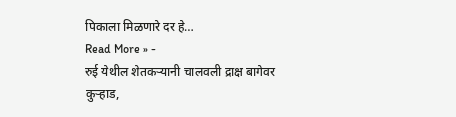पिकाला मिळणारे दर हे…
Read More » -
रुई येथील शेतकऱ्यानी चालवली द्राक्ष बागेवर कुऱ्हाड,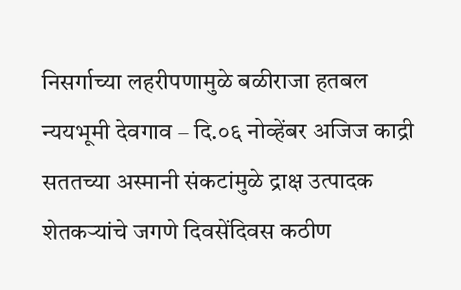निसर्गाच्या लहरीपणामुळे बळीराजा हतबल
न्ययभूमी देवगाव – दि.०६ नोव्हेंबर अजिज काद्री सततच्या अस्मानी संकटांमुळे द्राक्ष उत्पादक शेतकऱ्यांचे जगणे दिवसेंदिवस कठीण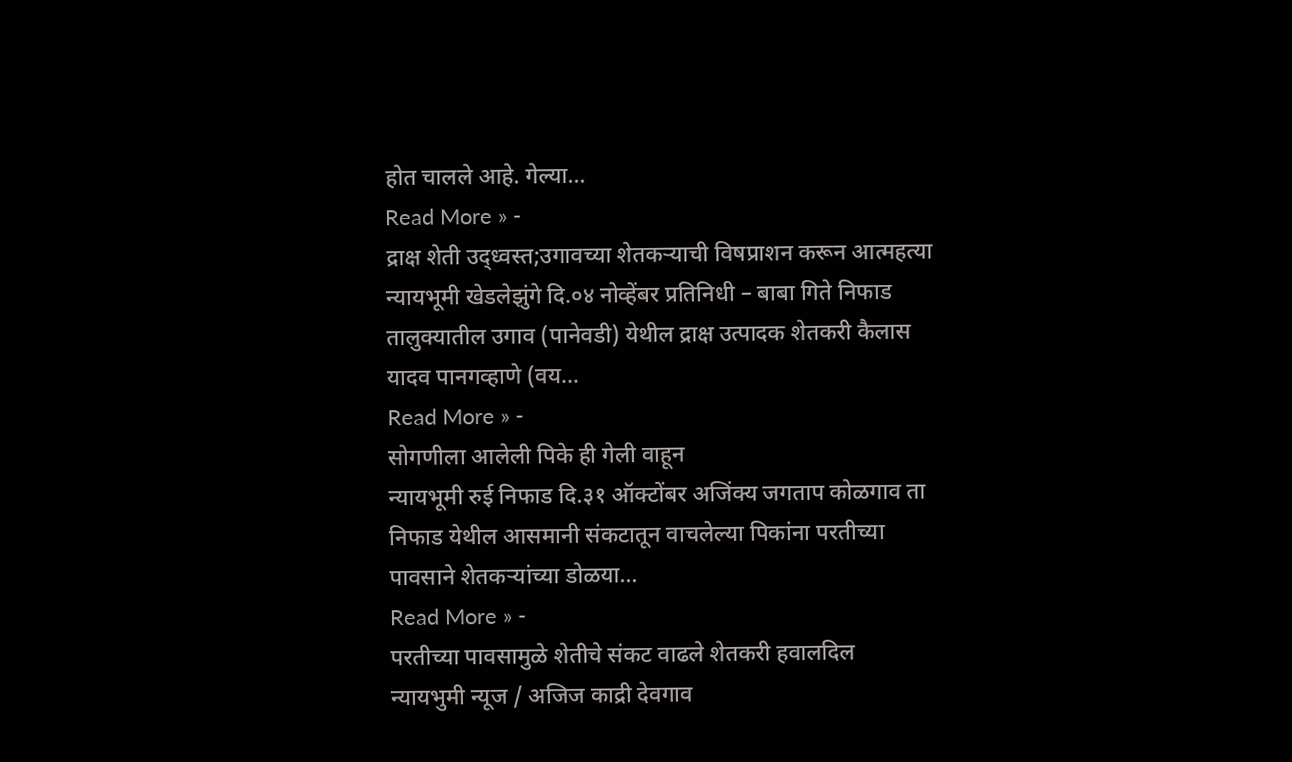होत चालले आहे. गेल्या…
Read More » -
द्राक्ष शेती उद्ध्वस्त;उगावच्या शेतकऱ्याची विषप्राशन करून आत्महत्या
न्यायभूमी खेडलेझुंगे दि.०४ नोव्हेंबर प्रतिनिधी – बाबा गिते निफाड तालुक्यातील उगाव (पानेवडी) येथील द्राक्ष उत्पादक शेतकरी कैलास यादव पानगव्हाणे (वय…
Read More » -
सोगणीला आलेली पिके ही गेली वाहून
न्यायभूमी रुई निफाड दि.३१ ऑक्टोंबर अजिंक्य जगताप कोळगाव ता निफाड येथील आसमानी संकटातून वाचलेल्या पिकांना परतीच्या पावसाने शेतकऱ्यांच्या डोळया…
Read More » -
परतीच्या पावसामुळे शेतीचे संकट वाढले शेतकरी हवालदिल
न्यायभुमी न्यूज / अजिज काद्री देवगाव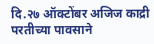दि.२७ ऑक्टोंबर अजिज काद्री परतीच्या पावसाने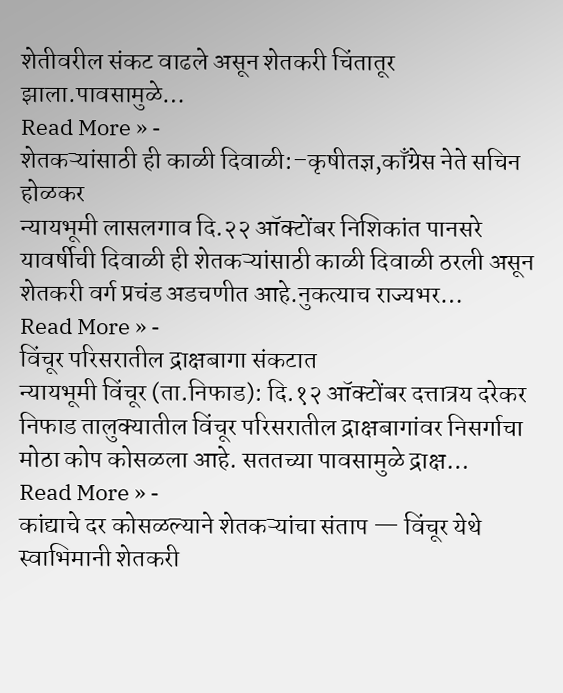शेतीवरील संकट वाढले असून शेतकरी चिंतातूर झाला.पावसामुळे…
Read More » -
शेतकऱ्यांसाठी ही काळी दिवाळी:–कृषीतज्ञ,काँग्रेस नेते सचिन होळकर
न्यायभूमी लासलगाव दि.२२ ऑक्टोंबर निशिकांत पानसरे यावर्षीची दिवाळी ही शेतकऱ्यांसाठी काळी दिवाळी ठरली असून शेतकरी वर्ग प्रचंड अडचणीत आहे.नुकत्याच राज्यभर…
Read More » -
विंचूर परिसरातील द्राक्षबागा संकटात
न्यायभूमी विंचूर (ता.निफाड): दि.१२ ऑक्टोंबर दत्तात्रय दरेकर निफाड तालुक्यातील विंचूर परिसरातील द्राक्षबागांवर निसर्गाचा मोठा कोप कोसळला आहे. सततच्या पावसामुळे द्राक्ष…
Read More » -
कांद्याचे दर कोसळल्याने शेतकऱ्यांचा संताप — विंचूर येथे स्वाभिमानी शेतकरी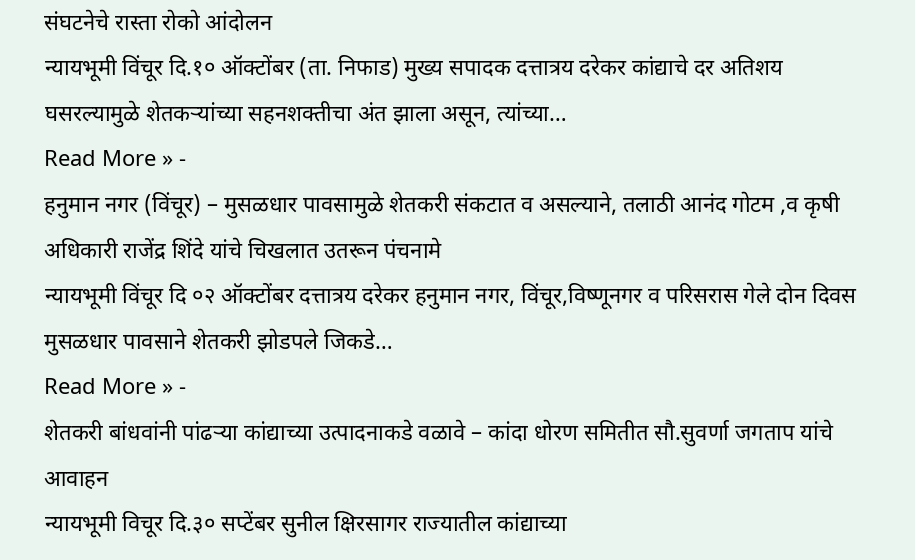संघटनेचे रास्ता रोको आंदोलन
न्यायभूमी विंचूर दि.१० ऑक्टोंबर (ता. निफाड) मुख्य सपादक दत्तात्रय दरेकर कांद्याचे दर अतिशय घसरल्यामुळे शेतकऱ्यांच्या सहनशक्तीचा अंत झाला असून, त्यांच्या…
Read More » -
हनुमान नगर (विंचूर) – मुसळधार पावसामुळे शेतकरी संकटात व असल्याने, तलाठी आनंद गोटम ,व कृषी अधिकारी राजेंद्र शिंदे यांचे चिखलात उतरून पंचनामे
न्यायभूमी विंचूर दि ०२ ऑक्टोंबर दत्तात्रय दरेकर हनुमान नगर, विंचूर,विष्णूनगर व परिसरास गेले दोन दिवस मुसळधार पावसाने शेतकरी झोडपले जिकडे…
Read More » -
शेतकरी बांधवांनी पांढऱ्या कांद्याच्या उत्पादनाकडे वळावे – कांदा धोरण समितीत सौ.सुवर्णा जगताप यांचे आवाहन
न्यायभूमी विचूर दि.३० सप्टेंबर सुनील क्षिरसागर राज्यातील कांद्याच्या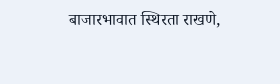बाजारभावात स्थिरता राखणे,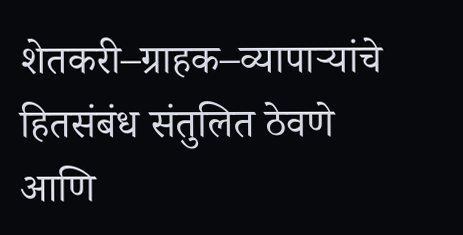शेतकरी–ग्राहक–व्यापाऱ्यांचे हितसंबंध संतुलित ठेवणे आणि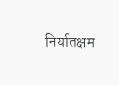निर्यातक्षम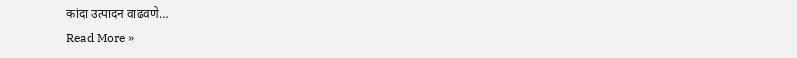कांदा उत्पादन वाढवणे…
Read More »